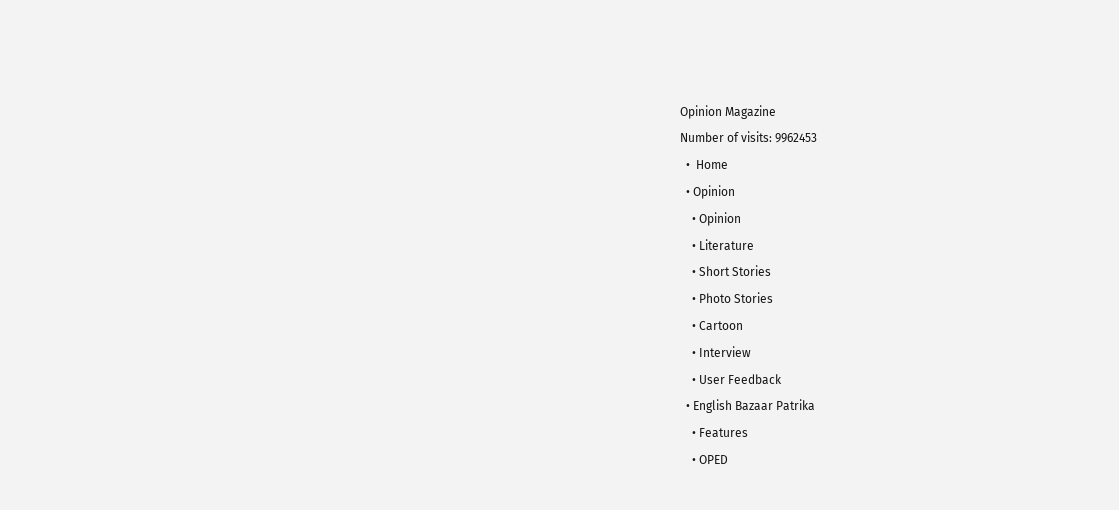Opinion Magazine
Number of visits: 9962453
  •  Home
  • Opinion
    • Opinion
    • Literature
    • Short Stories
    • Photo Stories
    • Cartoon
    • Interview
    • User Feedback
  • English Bazaar Patrika
    • Features
    • OPED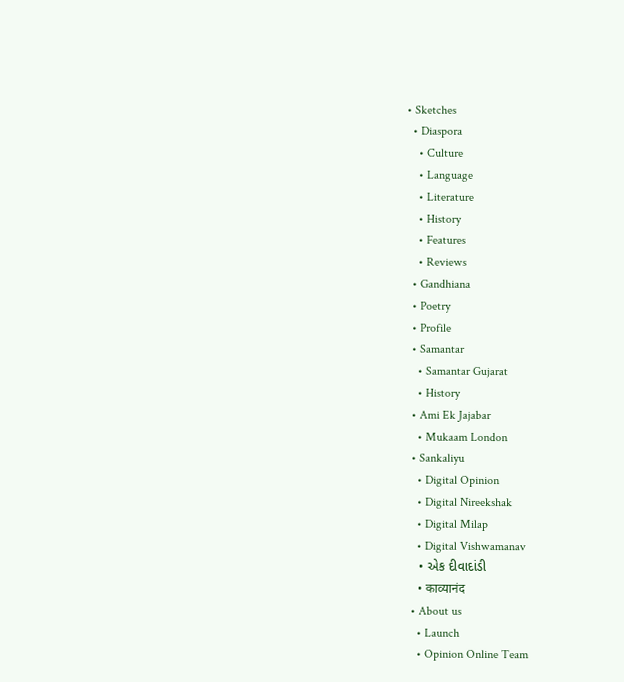• Sketches
  • Diaspora
    • Culture
    • Language
    • Literature
    • History
    • Features
    • Reviews
  • Gandhiana
  • Poetry
  • Profile
  • Samantar
    • Samantar Gujarat
    • History
  • Ami Ek Jajabar
    • Mukaam London
  • Sankaliyu
    • Digital Opinion
    • Digital Nireekshak
    • Digital Milap
    • Digital Vishwamanav
    • એક દીવાદાંડી
    • काव्यानंद
  • About us
    • Launch
    • Opinion Online Team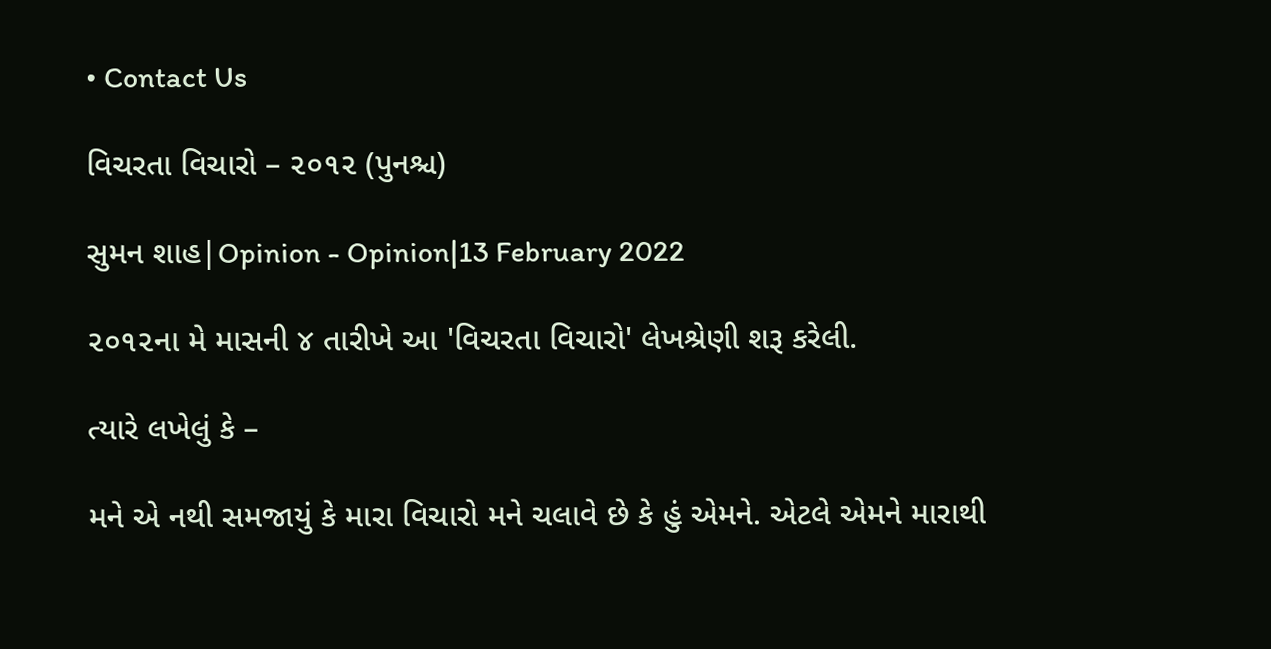• Contact Us

વિચરતા વિચારો – ૨૦૧૨ (પુનશ્ચ)

સુમન શાહ|Opinion - Opinion|13 February 2022

૨૦૧૨ના મે માસની ૪ તારીખે આ 'વિચરતા વિચારો' લેખશ્રેણી શરૂ કરેલી.

ત્યારે લખેલું કે –

મને એ નથી સમજાયું કે મારા વિચારો મને ચલાવે છે કે હું એમને. એટલે એમને મારાથી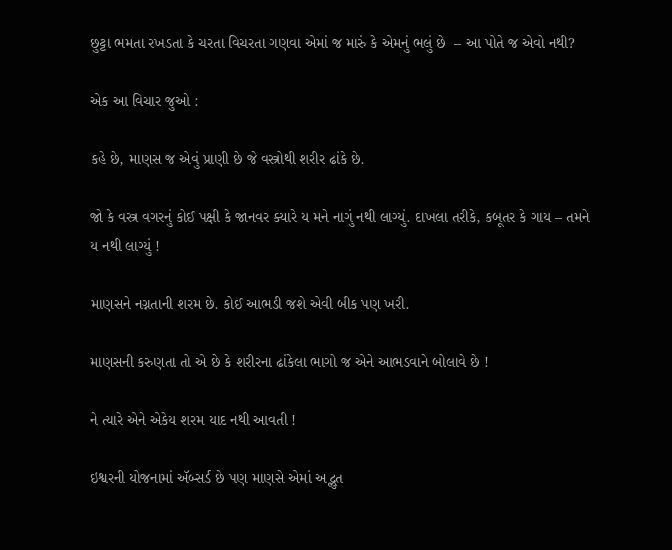છુટ્ટા ભમતા રખડતા કે ચરતા વિચરતા ગણવા એમાં જ મારું કે એમનું ભલું છે  – આ પોતે જ એવો નથી?

એક આ વિચાર જુઓ :

કહે છે, માણસ જ એવું પ્રાણી છે જે વસ્ત્રોથી શરીર ઢાંકે છે.

જો કે વસ્ત્ર વગરનું કોઈ પક્ષી કે જાનવર ક્યારે ય મને નાગું નથી લાગ્યું. દાખલા તરીકે, કબૂતર કે ગાય – તમને ય નથી લાગ્યું !

માણસને નગ્નતાની શરમ છે. કોઈ આભડી જશે એવી બીક પણ ખરી.

માણસની કરુણતા તો એ છે કે શરીરના ઢાંકેલા ભાગો જ એને આભડવાને બોલાવે છે !

ને ત્યારે એને એકેય શરમ યાદ નથી આવતી !

ઇશ્વરની યોજનામાં ઍબ્સર્ડ છે પણ માણસે એમાં અદ્ભુત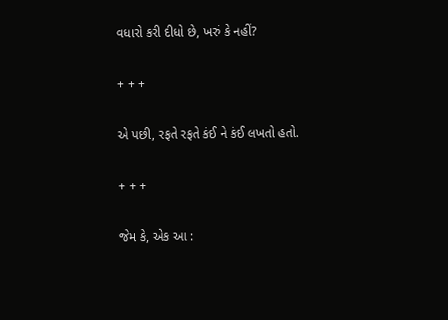વધારો કરી દીધો છે, ખરું કે નહીં?

+ + +

એ પછી, રફતે રફતે કંઈ ને કંઈ લખતો હતો.

+ + +

જેમ કે, એક આ :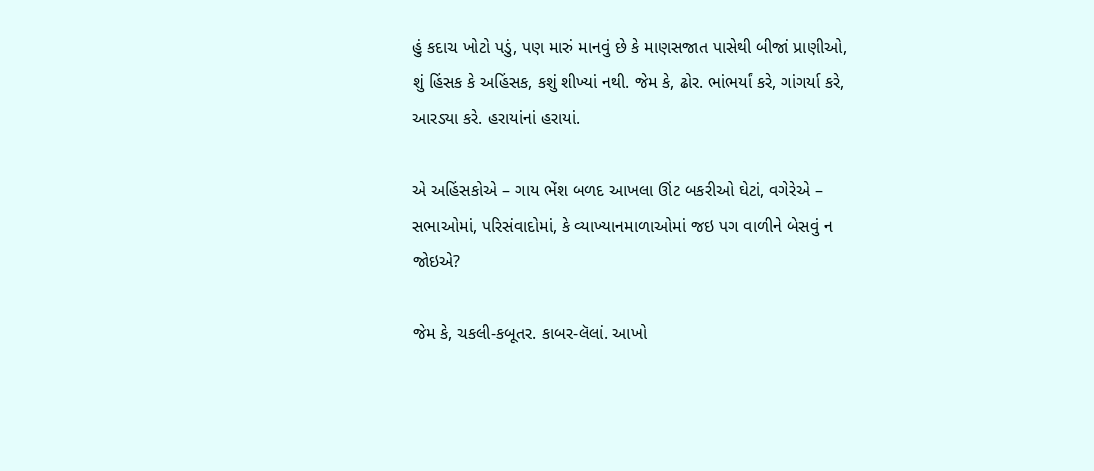હું કદાચ ખોટો પડું, પણ મારું માનવું છે કે માણસજાત પાસેથી બીજાં પ્રાણીઓ, શું હિંસક કે અહિંસક, કશું શીખ્યાં નથી. જેમ કે, ઢોર. ભાંભર્યાં કરે, ગાંગર્યા કરે, આરડ્યા કરે. હરાયાંનાં હરાયાં.

એ અહિંસકોએ – ગાય ભેંશ બળદ આખલા ઊંટ બકરીઓ ઘેટાં, વગેરેએ – સભાઓમાં, પરિસંવાદોમાં, કે વ્યાખ્યાનમાળાઓમાં જઇ પગ વાળીને બેસવું ન જોઇએ?

જેમ કે, ચકલી-કબૂતર. કાબર-લૅલાં. આખો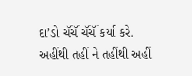દા’ડો ચૅંચૅં ચૅંચૅં કર્યા કરે. અહીંથી તહીં ને તહીંથી અહીં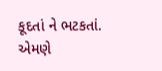કૂદતાં ને ભટકતાં. એમણે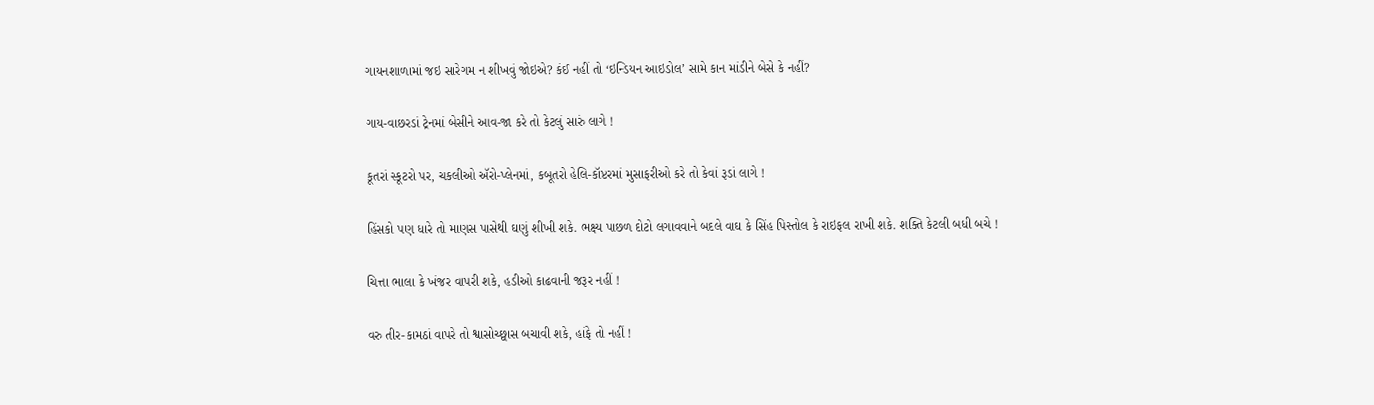ગાયનશાળામાં જઇ સારેગમ ન શીખવું જોઇએ? કંઈ નહીં તો ‘ઇન્ડિયન આઇડોલ’ સામે કાન માંડીને બેસે કે નહીં?

ગાય-વાછરડાં ટ્રેનમાં બેસીને આવ-જા કરે તો કેટલું સારું લાગે !

કૂતરાં સ્કૂટરો પર, ચકલીઓ ઍરો-પ્લેનમાં, કબૂતરો હેલિ-કૉપ્ટરમાં મુસાફરીઓ કરે તો કેવાં રૂડાં લાગે !

હિંસકો પણ ધારે તો માણસ પાસેથી ઘણું શીખી શકે. ભક્ષ્ય પાછળ દોટો લગાવવાને બદલે વાઘ કે સિંહ પિસ્તોલ કે રાઇફલ રાખી શકે. શક્તિ કેટલી બધી બચે !

ચિત્તા ભાલા કે ખંજર વાપરી શકે, હડીઓ કાઢવાની જરૂર નહીં !

વરુ તીર-કામઠાં વાપરે તો શ્વાસોચ્છ્વાસ બચાવી શકે, હાંફે તો નહીં !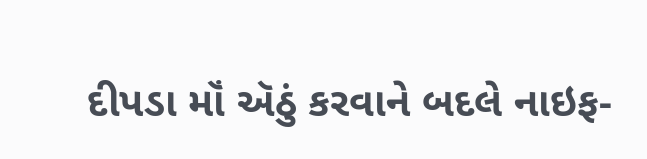દીપડા મૉં ઍઠું કરવાને બદલે નાઇફ-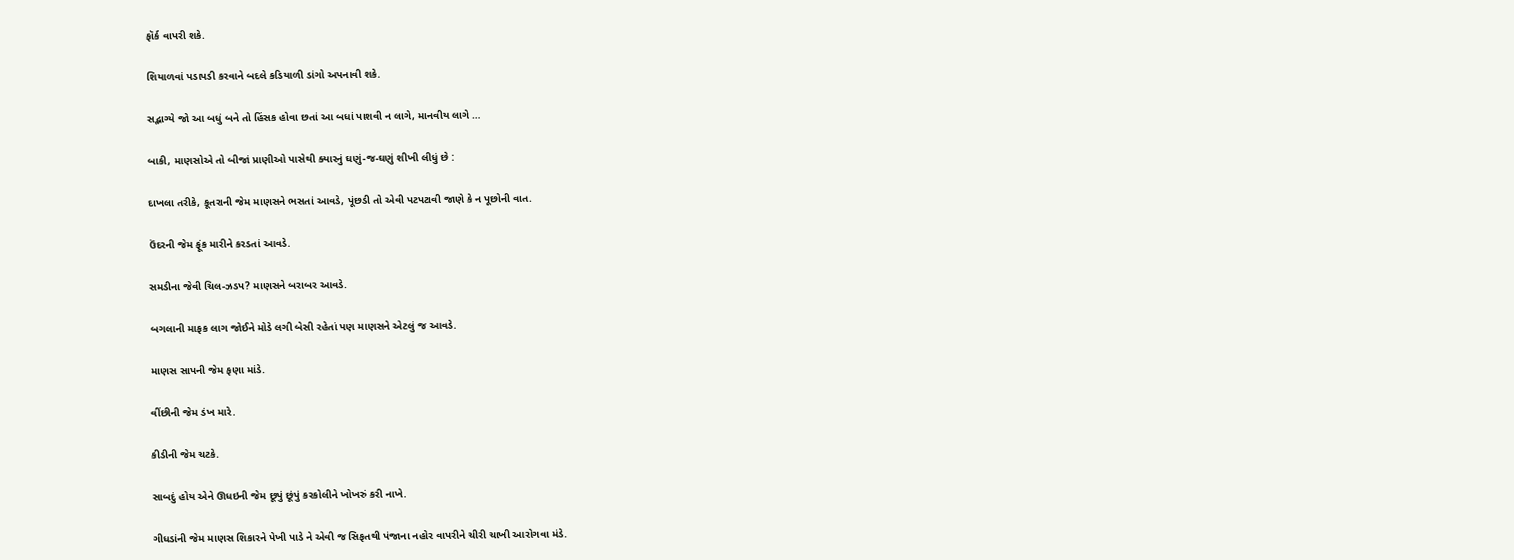ફૉર્ક વાપરી શકે.

શિયાળવાં પડાપડી કરવાને બદલે કડિયાળી ડાંગો અપનાવી શકે.

સદ્ભાગ્યે જો આ બધું બને તો હિંસક હોવા છતાં આ બધાં પાશવી ન લાગે, માનવીય લાગે …

બાકી, માણસોએ તો બીજાં પ્રાણીઓ પાસેથી ક્યારનું ઘણું-જ-ઘણું શીખી લીધું છે :

દાખલા તરીકે, કૂતરાની જેમ માણસને ભસતાં આવડે, પૂંછડી તો એવી પટપટાવી જાણે કે ન પૂછોની વાત.

ઉંદરની જેમ ફૂંક મારીને કરડતાં આવડે.

સમડીના જેવી ચિલ-ઝડપ? માણસને બરાબર આવડે.

બગલાની માફક લાગ જોઈને મોડે લગી બેસી રહેતાં પણ માણસને એટલું જ આવડે.

માણસ સાપની જેમ ફણા માંડે.

વીંછીની જેમ ડંખ મારે.

કીડીની જેમ ચટકે.

સાબદું હોય એને ઊધઇની જેમ છૂપું છૂંપું કરકોલીને ખોખરું કરી નાખે.

ગીધડાંની જેમ માણસ શિકારને પેખી પાડે ને એવી જ સિફતથી પંજાના નહોર વાપરીને ચીરી ચાખી આરોગવા મંડે.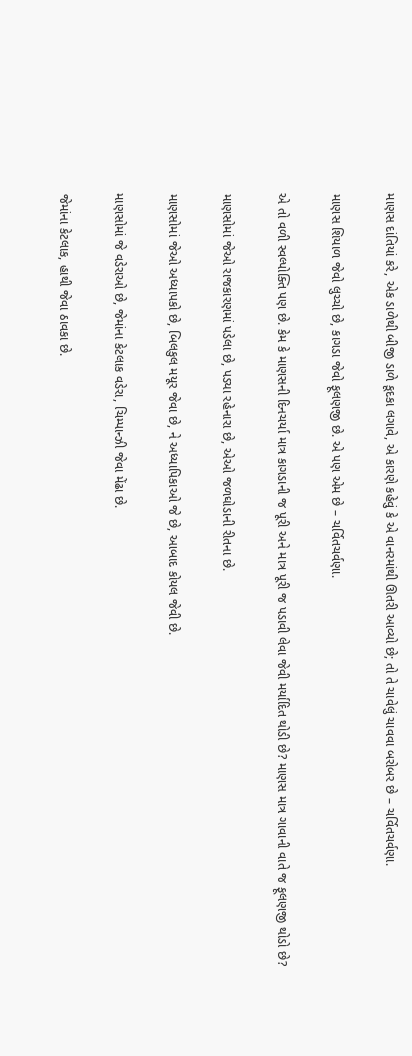માણસ દાંતિયાં કરે, એક ડાળેથી બીજી ડાળે કૂદકા લગાવે, એ કારણે કહેવું કે એ વાનરમાંથી ઊતરી આવ્યો છે; તો તે ચાવેલું ચાવવા બરોબર છે – ચર્વિતચર્વણા.

માણસ શિયાળ જેવો લુચ્ચો છે, કાગડા જેવો ફૂલણજી છે. એ પણ એમ છે – ચર્વિતચર્વણા.

એ તો વળી સ્વલ્પોક્તિ પણ છે. કેમ કે માણસની દિનચર્યા માત્ર કાગડાની જ પૂરી અને માત્ર પૂરી જ પડાવી લેવા જેવી મર્યાદિત થોડી છે? માણસ માત્ર ગાવાની વાતે જ ફૂલણજી થોડો છે?

માણસોમાં જેઓ રાજકારણમાં પડેલા છે, પડ્યા રહેનારા છે, એઓ જળઘોડાની રીતના છે.

માણસોમાં જેઓ અધ્યાપકો છે, બિલકુલ મયૂર જેવા છે, ને અધ્યાપિકાઓ જે છે, આબાદ કોયલ જેવી છે.

માણસોમાં જે વડેરાઓ છે, જેમાંના કેટલાક વડેરા, ચિમ્પાન્ઝી જેવા મેંઢા છે.

જેમાંના કેટલાક, હાથી જેવા ઠાવકા છે.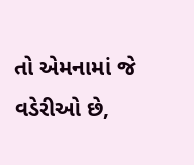તો એમનામાં જે વડેરીઓ છે,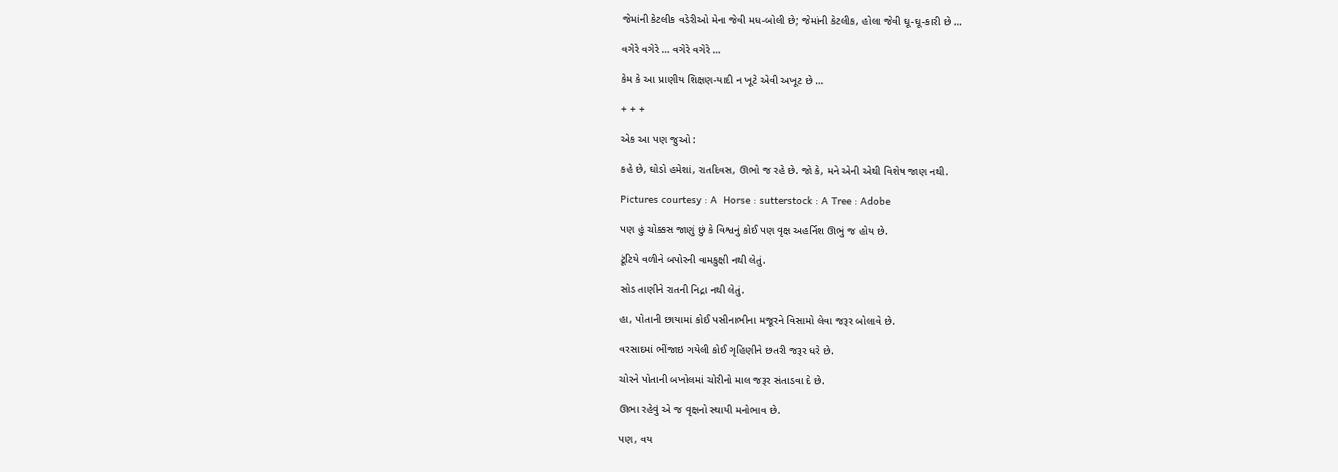જેમાંની કેટલીક વડેરીઓ મેના જેવી મધ-બોલી છે; જેમાંની કેટલીક, હોલા જેવી ઘૂ-ઘૂ-કારી છે …

વગેરે વગેરે … વગેરે વગેરે …

કેમ કે આ પ્રાણીય શિક્ષણ-યાદી ન ખૂટે એવી અખૂટ છે …

+ + +

એક આ પણ જુઓ :

કહે છે, ઘોડો હમેશાં, રાતદિવસ, ઊભો જ રહે છે. જો કે, મને એની એથી વિશેષ જાણ નથી.

Pictures courtesy : A  Horse : sutterstock : A Tree : Adobe

પણ હું ચોક્કસ જાણું છું કે વિશ્વનું કોઈ પણ વૃક્ષ અહર્નિશ ઊભું જ હોય છે.

ટૂંટિયે વળીને બપોરની વામકુક્ષી નથી લેતું.

સોડ તાણીને રાતની નિદ્રા નથી લેતું.

હા, પોતાની છાયામાં કોઈ પસીનાભીના મજૂરને વિસામો લેવા જરૂર બોલાવે છે.

વરસાદમાં ભીંજાઇ ગયેલી કોઈ ગૃહિણીને છતરી જરૂર ધરે છે.

ચોરને પોતાની બખોલમાં ચોરીનો માલ જરૂર સંતાડવા દે છે.

ઊભા રહેવું એ જ વૃક્ષનો સ્થાયી મનોભાવ છે.

પણ, વય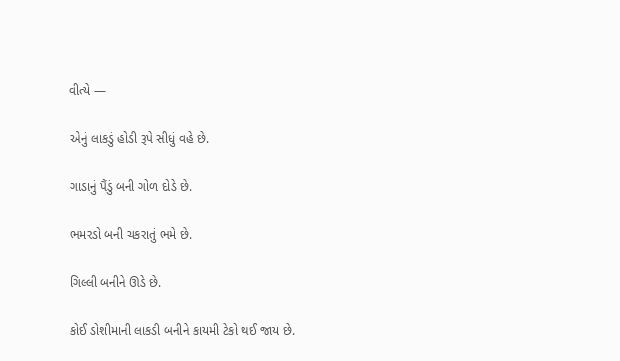વીત્યે —

એનું લાકડું હોડી રૂપે સીધું વહે છે.

ગાડાનું પૈંડું બની ગોળ દોડે છે.

ભમરડો બની ચકરાતું ભમે છે.

ગિલ્લી બનીને ઊડે છે.

કોઈ ડોશીમાની લાકડી બનીને કાયમી ટેકો થઈ જાય છે.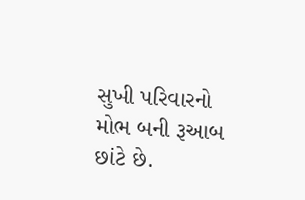સુખી પરિવારનો મોભ બની રૂઆબ છાંટે છે.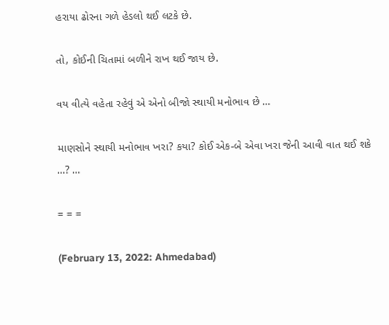હરાયા ઢોરના ગળે હેડલો થઈ લટકે છે.

તો, કોઈની ચિતામાં બળીને રાખ થઈ જાય છે.

વય વીત્યે વહેતા રહેવું એ એનો બીજો સ્થાયી મનોભાવ છે …

માણસોને સ્થાયી મનોભાવ ખરા? કયા? કોઈ એક-બે એવા ખરા જેની આવી વાત થઈ શકે …? …

= = =

(February 13, 2022: Ahmedabad)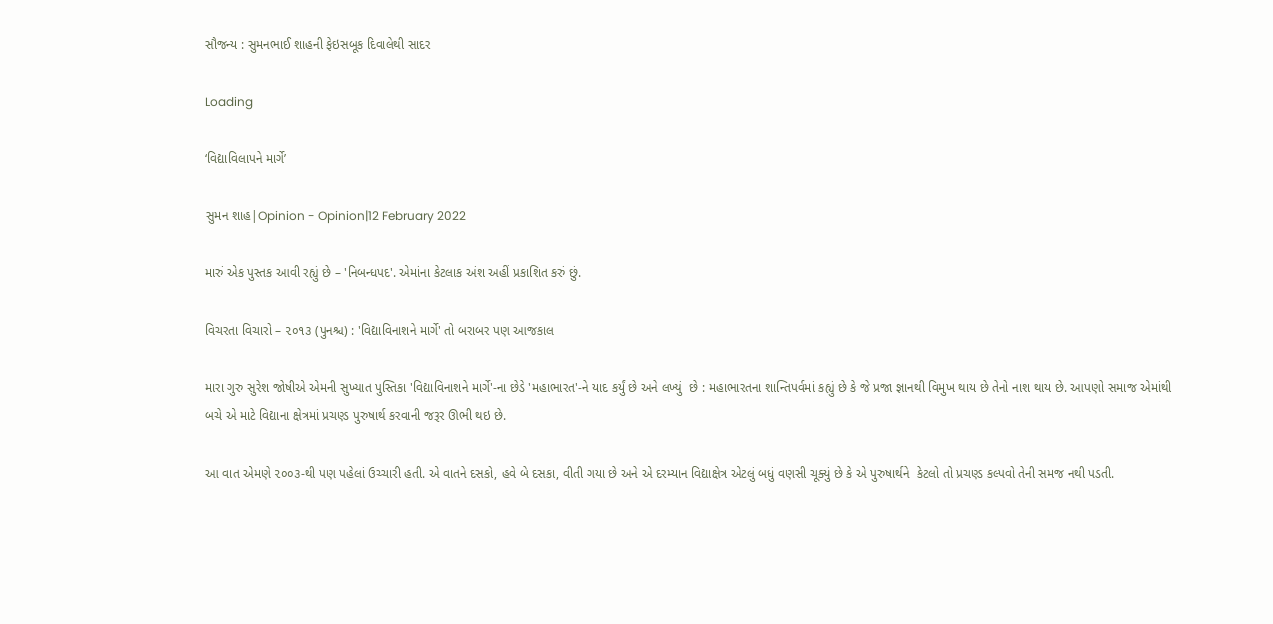સૌજન્ય : સુમનભાઈ શાહની ફેઇસબૂક દિવાલેથી સાદર

Loading

‘વિદ્યાવિલાપને માર્ગે’

સુમન શાહ|Opinion - Opinion|12 February 2022

મારું એક પુસ્તક આવી રહ્યું છે – 'નિબન્ધપદ'. એમાંના કેટલાક અંશ અહીં પ્રકાશિત કરું છું.

વિચરતા વિચારો – ૨૦૧૩ (પુનશ્ચ) : 'વિદ્યાવિનાશને માર્ગે' તો બરાબર પણ આજકાલ

મારા ગુરુ સુરેશ જોષીએ એમની સુખ્યાત પુસ્તિકા 'વિદ્યાવિનાશને માર્ગે'-ના છેડે 'મહાભારત'-ને યાદ કર્યું છે અને લખ્યું  છે : મહાભારતના શાન્તિપર્વમાં કહ્યું છે કે જે પ્રજા જ્ઞાનથી વિમુખ થાય છે તેનો નાશ થાય છે. આપણો સમાજ એમાંથી બચે એ માટે વિદ્યાના ક્ષેત્રમાં પ્રચણ્ડ પુરુષાર્થ કરવાની જરૂર ઊભી થઇ છે.

આ વાત એમણે ૨૦૦૩-થી પણ પહેલાં ઉચ્ચારી હતી. એ વાતને દસકો, હવે બે દસકા, વીતી ગયા છે અને એ દરમ્યાન વિદ્યાક્ષેત્ર એટલું બધું વણસી ચૂક્યું છે કે એ પુરુષાર્થને  કેટલો તો પ્રચણ્ડ કલ્પવો તેની સમજ નથી પડતી.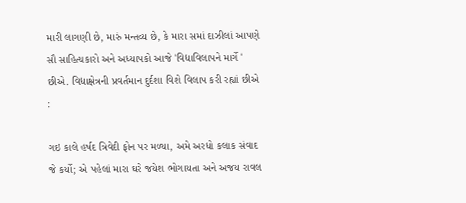મારી લાગણી છે, મારું મન્તવ્ય છે, કે મારા સમાં દાઝીલાં આપણે સૌ સાહિત્યકારો અને અધ્યાપકો આજે 'વિદ્યાવિલાપને માર્ગે ' છીએ. વિદ્યાક્ષેત્રની પ્રવર્તમાન દુર્દશા વિશે વિલાપ કરી રહ્યાં છીએ :

ગઇ કાલે હર્ષદ ત્રિવેદી ફોન પર મળ્યા, અમે અરધો કલાક સંવાદ જે કર્યો; એ પહેલાં મારા ઘરે જયેશ ભોગાયતા અને અજય રાવલ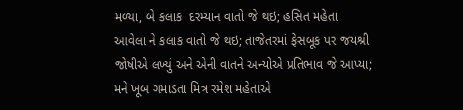મળ્યા, બે કલાક  દરમ્યાન વાતો જે થઇ; હસિત મહેતા આવેલા ને કલાક વાતો જે થઇ; તાજેતરમાં ફેસબૂક પર જયશ્રી જોષીએ લખ્યું અને એની વાતને અન્યોએ પ્રતિભાવ જે આપ્યા; મને ખૂબ ગમાડતા મિત્ર રમેશ મહેતાએ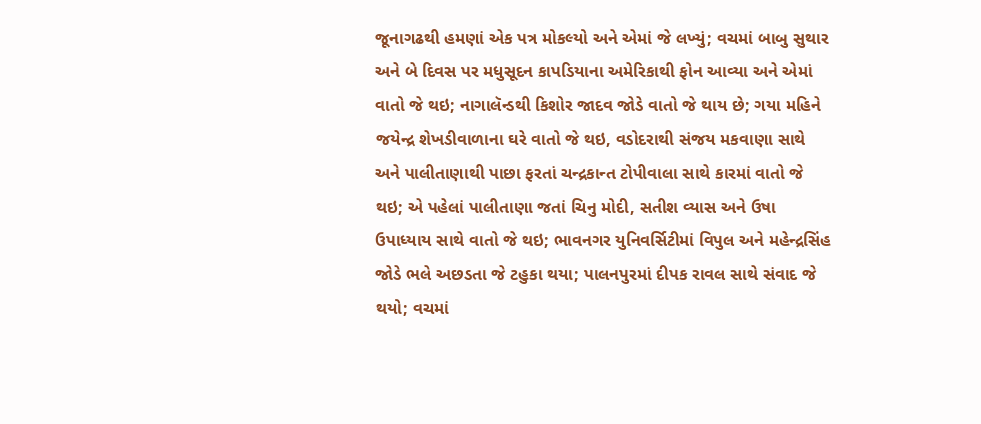જૂનાગઢથી હમણાં એક પત્ર મોકલ્યો અને એમાં જે લખ્યું; વચમાં બાબુ સુથાર અને બે દિવસ પર મધુસૂદન કાપડિયાના અમેરિકાથી ફોન આવ્યા અને એમાં વાતો જે થઇ; નાગાલૅન્ડથી કિશોર જાદવ જોડે વાતો જે થાય છે; ગયા મહિને જયેન્દ્ર શેખડીવાળાના ઘરે વાતો જે થઇ, વડોદરાથી સંજય મકવાણા સાથે અને પાલીતાણાથી પાછા ફરતાં ચન્દ્રકાન્ત ટોપીવાલા સાથે કારમાં વાતો જે થઇ; એ પહેલાં પાલીતાણા જતાં ચિનુ મોદી, સતીશ વ્યાસ અને ઉષા ઉપાધ્યાય સાથે વાતો જે થઇ; ભાવનગર યુનિવર્સિટીમાં વિપુલ અને મહેન્દ્રસિંહ જોડે ભલે અછડતા જે ટહુકા થયા; પાલનપુરમાં દીપક રાવલ સાથે સંવાદ જે થયો; વચમાં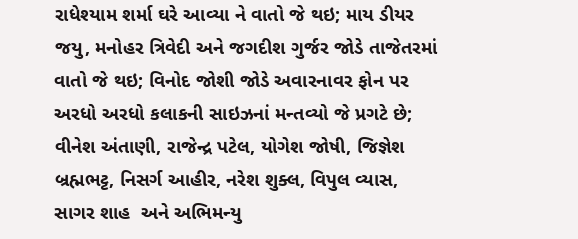રાધેશ્યામ શર્મા ઘરે આવ્યા ને વાતો જે થઇ; માય ડીયર જયુ, મનોહર ત્રિવેદી અને જગદીશ ગુર્જર જોડે તાજેતરમાં વાતો જે થઇ; વિનોદ જોશી જોડે અવારનાવર ફોન પર અરધો અરધો કલાકની સાઇઝનાં મન્તવ્યો જે પ્રગટે છે; વીનેશ અંતાણી, રાજેન્દ્ર પટેલ, યોગેશ જોષી, જિજ્ઞેશ બ્રહ્મભટ્ટ, નિસર્ગ આહીર, નરેશ શુક્લ, વિપુલ વ્યાસ, સાગર શાહ  અને અભિમન્યુ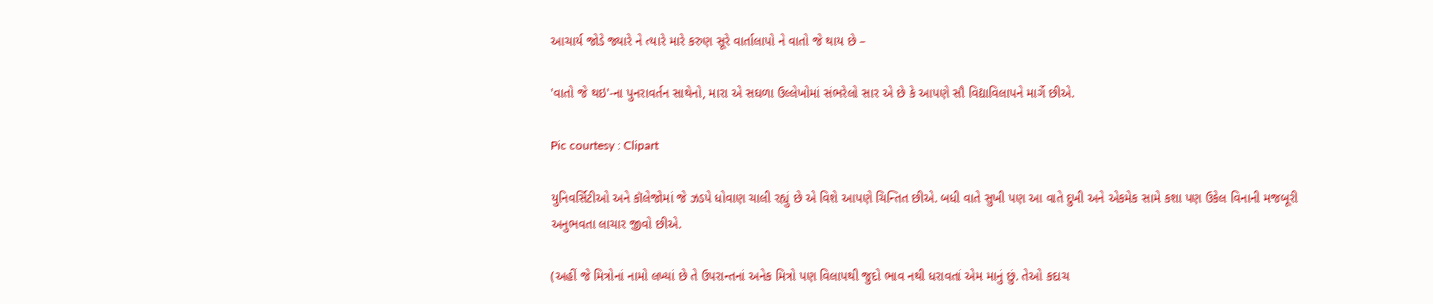આચાર્ય જોડે જ્યારે ને ત્યારે મારે કરુણ સૂરે વાર્તાલાપો ને વાતો જે થાય છે –

'વાતો જે થઇ'-ના પુનરાવર્તન સાથેનો, મારા એ સઘળા ઉલ્લેખોમાં સંભરેલો સાર એ છે કે આપણે સૌ વિદ્યાવિલાપને માર્ગે છીએ.

Pic courtesy : Clipart

યુનિવર્સિટીઓ અને કૉલેજોમાં જે ઝડપે ધોવાણ ચાલી રહ્યું છે એ વિશે આપણે ચિન્તિત છીએ. બધી વાતે સુખી પણ આ વાતે દુખી અને એકમેક સામે કશા પણ ઉકેલ વિનાની મજબૂરી અનુભવતા લાચાર જીવો છીએ.

(અહીં જે મિત્રોનાં નામો લખ્યાં છે તે ઉપરાન્તનાં અનેક મિત્રો પણ વિલાપથી જુદો ભાવ નથી ધરાવતાં એમ માનું છું. તેઓ કદાચ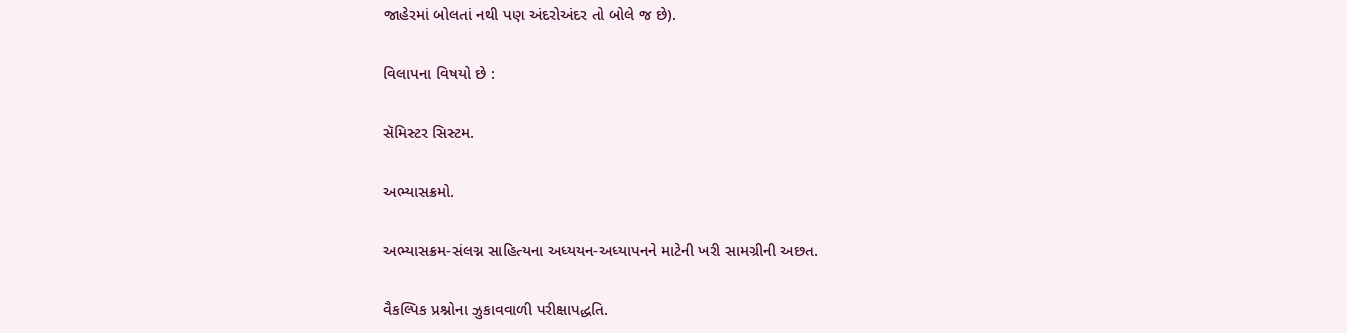જાહેરમાં બોલતાં નથી પણ અંદરોઅંદર તો બોલે જ છે).

વિલાપના વિષયો છે :

સૅમિસ્ટર સિસ્ટમ.

અભ્યાસક્રમો.

અભ્યાસક્રમ-સંલગ્ન સાહિત્યના અધ્યયન-અધ્યાપનને માટેની ખરી સામગ્રીની અછત.

વૈકલ્પિક પ્રશ્નોના ઝુકાવવાળી પરીક્ષાપદ્ધતિ.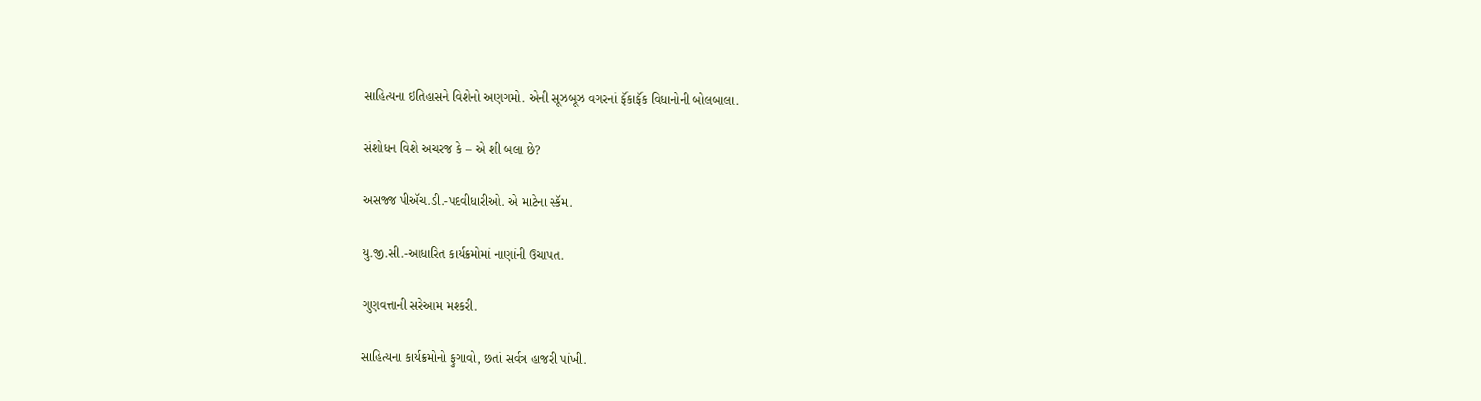સાહિત્યના ઇતિહાસને વિશેનો અણગમો. એની સૂઝબૂઝ વગરનાં ફૅંકાફૅંક વિધાનોની બોલબાલા.

સંશોધન વિશે અચરજ કે – એ શી બલા છે?

અસજ્જ પીઍચ.ડી.-પદવીધારીઓ. એ માટેના સ્કૅમ.

યુ.જી.સી.-આધારિત કાર્યક્રમોમાં નાણાંની ઉચાપત.

ગુણવત્તાની સરેઆમ મશ્કરી.

સાહિત્યના કાર્યક્રમોનો ફુગાવો, છતાં સર્વત્ર હાજરી પાંખી.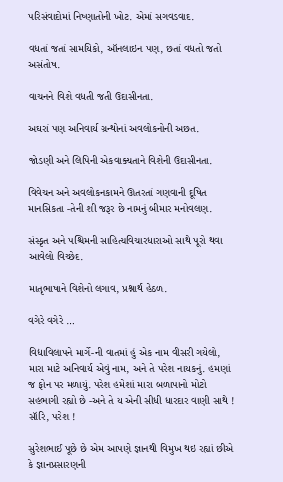પરિસંવાદોમાં નિષ્ણાતોની ખોટ. એમાં સગવડવાદ.

વધતાં જતાં સામયિકો, ઑનલાઇન પણ, છતાં વધતો જતો અસંતોષ.

વાચનને વિશે વધતી જતી ઉદાસીનતા.

અઘરાં પણ અનિવાર્ય ગ્રન્થોનાં અવલોકનોની અછત.

જોડણી અને લિપિની એકવાક્યતાને વિશેની ઉદાસીનતા.

વિવેચન અને અવલોકનકામને ઊતરતાં ગણવાની દૂષિત માનસિકતા -તેની શી જરૂર છે નામનું બીમાર મનોવલણ.

સંસ્કૃત અને પશ્ચિમની સાહિત્યવિચારધારાઓ સાથે પૂરો થવા આવેલો વિચ્છેદ.

માતૃભાષાને વિશેનો લગાવ, પ્રશ્નાર્થ હેઠળ.

વગેરે વગેરે …

વિદ્યાવિલાપને માર્ગે-ની વાતમાં હું એક નામ વીસરી ગયેલો, મારા માટે અનિવાર્ય એવું નામ, અને તે પરેશ નાયકનું. હમણાં જ ફોન પર મળાયું. પરેશ હમેશાં મારા બળાપાનો મોટો સહભાગી રહ્યો છે -અને તે ય એની સીધી ધારદાર વાણી સાથે ! સૉરિ, પરેશ !

સુરેશભાઈ પૂછે છે એમ આપણે જ્ઞાનથી વિમુખ થઇ રહ્યાં છીએ કે જ્ઞાનપ્રસારણની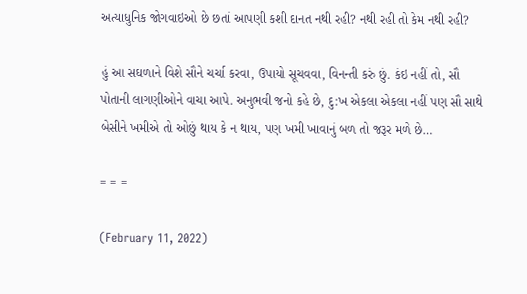અત્યાધુનિક જોગવાઇઓ છે છતાં આપણી કશી દાનત નથી રહી? નથી રહી તો કેમ નથી રહી?

હું આ સઘળાને વિશે સૌને ચર્ચા કરવા, ઉપાયો સૂચવવા, વિનન્તી કરું છું. કંઇ નહીં તો, સૌ પોતાની લાગણીઓને વાચા આપે. અનુભવી જનો કહે છે, દુ:ખ એકલા એકલા નહીં પણ સૌ સાથે બેસીને ખમીએ તો ઓછું થાય કે ન થાય, પણ ખમી ખાવાનું બળ તો જરૂર મળે છે…

= = =

(February 11, 2022)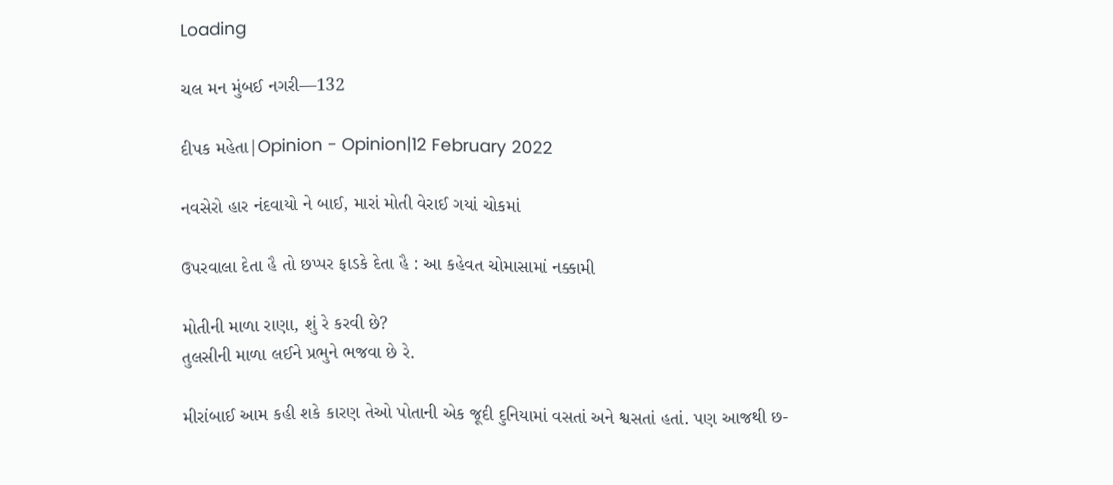Loading

ચલ મન મુંબઈ નગરી—132

દીપક મહેતા|Opinion - Opinion|12 February 2022

નવસેરો હાર નંદવાયો ને બાઈ, મારાં મોતી વેરાઈ ગયાં ચોકમાં

ઉપરવાલા દેતા હૈ તો છપ્પર ફાડકે દેતા હૈ : આ કહેવત ચોમાસામાં નક્કામી

મોતીની માળા રાણા, શું રે કરવી છે?
તુલસીની માળા લઈને પ્રભુને ભજવા છે રે.

મીરાંબાઈ આમ કહી શકે કારણ તેઓ પોતાની એક જૂદી દુનિયામાં વસતાં અને શ્વસતાં હતાં. પણ આજથી છ-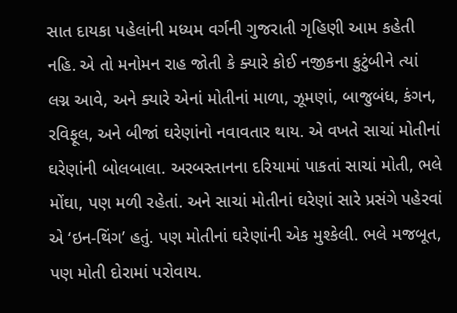સાત દાયકા પહેલાંની મધ્યમ વર્ગની ગુજરાતી ગૃહિણી આમ કહેતી નહિ. એ તો મનોમન રાહ જોતી કે ક્યારે કોઈ નજીકના કુટુંબીને ત્યાં લગ્ન આવે, અને ક્યારે એનાં મોતીનાં માળા, ઝૂમણાં, બાજુબંધ, કંગન, રવિફૂલ, અને બીજાં ઘરેણાંનો નવાવતાર થાય. એ વખતે સાચાં મોતીનાં ઘરેણાંની બોલબાલા. અરબસ્તાનના દરિયામાં પાકતાં સાચાં મોતી, ભલે મોંઘા, પણ મળી રહેતાં. અને સાચાં મોતીનાં ઘરેણાં સારે પ્રસંગે પહેરવાં એ ‘ઇન-થિંગ’ હતું. પણ મોતીનાં ઘરેણાંની એક મુશ્કેલી. ભલે મજબૂત, પણ મોતી દોરામાં પરોવાય.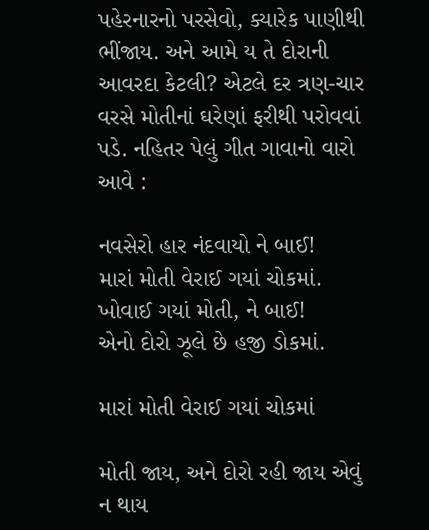પહેરનારનો પરસેવો, ક્યારેક પાણીથી ભીંજાય. અને આમે ય તે દોરાની આવરદા કેટલી? એટલે દર ત્રણ-ચાર વરસે મોતીનાં ઘરેણાં ફરીથી પરોવવાં પડે. નહિતર પેલું ગીત ગાવાનો વારો આવે :

નવસેરો હાર નંદવાયો ને બાઈ!
મારાં મોતી વેરાઈ ગયાં ચોકમાં.
ખોવાઈ ગયાં મોતી, ને બાઈ!
એનો દોરો ઝૂલે છે હજી ડોકમાં.

મારાં મોતી વેરાઈ ગયાં ચોકમાં

મોતી જાય, અને દોરો રહી જાય એવું ન થાય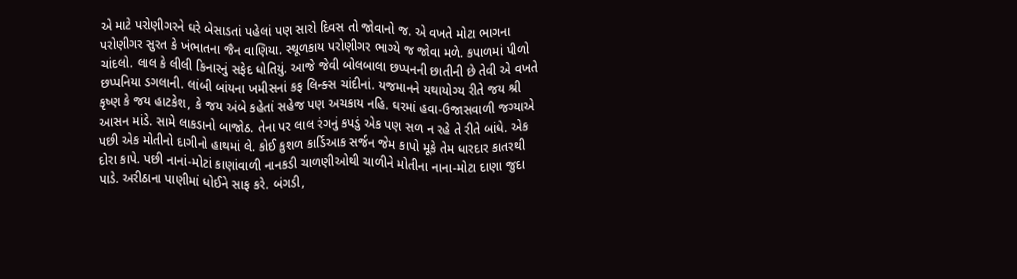એ માટે પરોણીગરને ઘરે બેસાડતાં પહેલાં પણ સારો દિવસ તો જોવાનો જ. એ વખતે મોટા ભાગના પરોણીગર સુરત કે ખંભાતના જૈન વાણિયા. સ્થૂળકાય પરોણીગર ભાગ્યે જ જોવા મળે. કપાળમાં પીળો ચાંદલો. લાલ કે લીલી કિનારનું સફેદ ધોતિયું. આજે જેવી બોલબાલા છપ્પનની છાતીની છે તેવી એ વખતે છપ્પનિયા ડગલાની. લાંબી બાંયના ખમીસનાં કફ લિન્ક્સ ચાંદીનાં. યજમાનને યથાયોગ્ય રીતે જય શ્રી કૃષ્ણ કે જય હાટકેશ, કે જય અંબે કહેતાં સહેજ પણ અચકાય નહિ. ઘરમાં હવા-ઉજાસવાળી જગ્યાએ આસન માંડે. સામે લાકડાનો બાજોઠ. તેના પર લાલ રંગનું કપડું એક પણ સળ ન રહે તે રીતે બાંધે. એક પછી એક મોતીનો દાગીનો હાથમાં લે. કોઈ કુશળ કાર્ડિઆક સર્જન જેમ કાપો મૂકે તેમ ધારદાર કાતરથી દોરા કાપે. પછી નાનાં-મોટાં કાણાંવાળી નાનકડી ચાળણીઓથી ચાળીને મોતીના નાના-મોટા દાણા જુદા પાડે. અરીઠાના પાણીમાં ધોઈને સાફ કરે. બંગડી,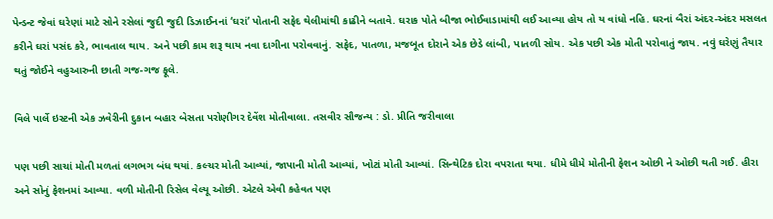પેન્ડન્ટ જેવાં ઘરેણાં માટે સોને રસેલાં જુદી જુદી ડિઝાઈનનાં ‘ઘરાં’ પોતાની સફેદ થેલીમાંથી કાઢીને બતાવે. ઘરાક પોતે બીજા ભોઈવાડામાંથી લઈ આવ્યા હોય તો ય વાંધો નહિ. ઘરનાં બૈરાં અંદર-અંદર મસલત કરીને ઘરાં પસંદ કરે, ભાવતાલ થાય. અને પછી કામ શરૂ થાય નવા દાગીના પરોવવાનું. સફેદ, પાતળા, મજબૂત દોરાને એક છેડે લાંબી, પાતળી સોય. એક પછી એક મોતી પરોવાતું જાય. નવું ઘરેણું તૈયાર થતું જોઈને વહુઆરુની છાતી ગજ-ગજ ફૂલે.

વિલે પાર્લે ઇસ્ટની એક ઝવેરીની દુકાન બહાર બેસતા પરોણીગર દેવેંશ મોતીવાલા. તસવીર સૌજન્ય : ડો. પ્રીતિ જરીવાલા

પણ પછી સાચાં મોતી મળતાં લગભગ બંધ થયાં. કલ્ચર મોતી આવ્યાં, જાપાની મોતી આવ્યાં, ખોટાં મોતી આવ્યાં. સિન્થેટિક દોરા વપરાતા થયા. ધીમે ધીમે મોતીની ફેશન ઓછી ને ઓછી થતી ગઈ. હીરા અને સોનું ફેશનમાં આવ્યા. વળી મોતીની રિસેલ વેલ્યૂ ઓછી. એટલે એવી કહેવત પણ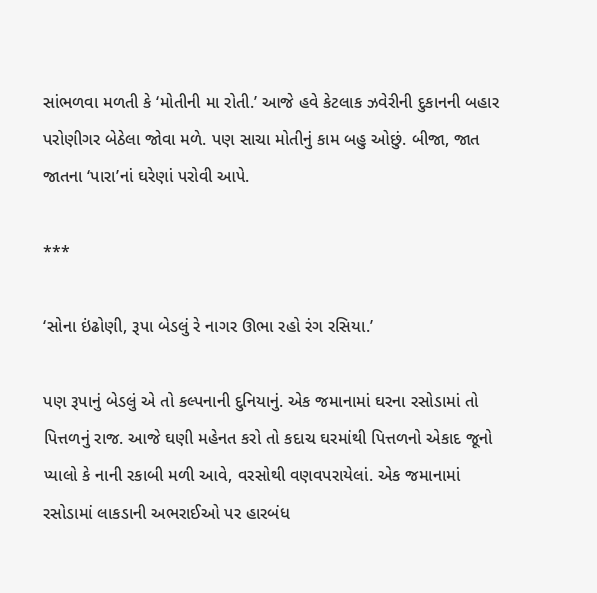સાંભળવા મળતી કે ‘મોતીની મા રોતી.’ આજે હવે કેટલાક ઝવેરીની દુકાનની બહાર પરોણીગર બેઠેલા જોવા મળે. પણ સાચા મોતીનું કામ બહુ ઓછું. બીજા, જાત જાતના ‘પારા’નાં ઘરેણાં પરોવી આપે.

***

‘સોના ઇંઢોણી, રૂપા બેડલું રે નાગર ઊભા રહો રંગ રસિયા.’

પણ રૂપાનું બેડલું એ તો કલ્પનાની દુનિયાનું. એક જમાનામાં ઘરના રસોડામાં તો પિત્તળનું રાજ. આજે ઘણી મહેનત કરો તો કદાચ ઘરમાંથી પિત્તળનો એકાદ જૂનો પ્યાલો કે નાની રકાબી મળી આવે, વરસોથી વણવપરાયેલાં. એક જમાનામાં રસોડામાં લાકડાની અભરાઈઓ પર હારબંધ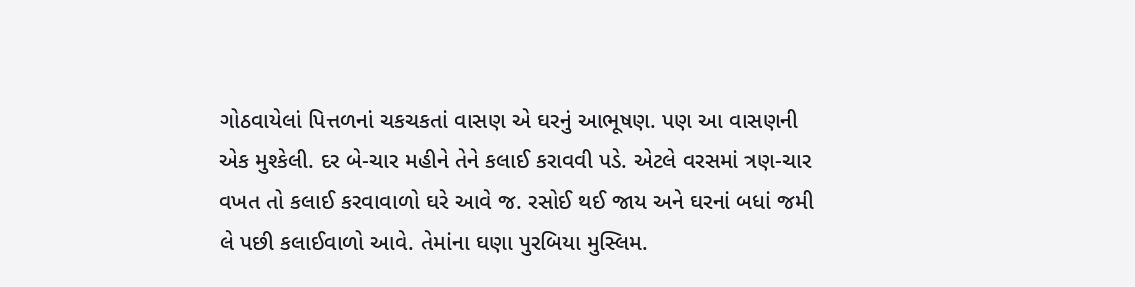ગોઠવાયેલાં પિત્તળનાં ચકચકતાં વાસણ એ ઘરનું આભૂષણ. પણ આ વાસણની એક મુશ્કેલી. દર બે-ચાર મહીને તેને કલાઈ કરાવવી પડે. એટલે વરસમાં ત્રણ-ચાર વખત તો કલાઈ કરવાવાળો ઘરે આવે જ. રસોઈ થઈ જાય અને ઘરનાં બધાં જમી લે પછી કલાઈવાળો આવે. તેમાંના ઘણા પુરબિયા મુસ્લિમ.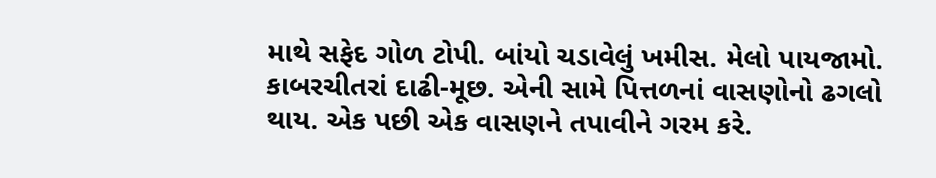માથે સફેદ ગોળ ટોપી. બાંયો ચડાવેલું ખમીસ. મેલો પાયજામો. કાબરચીતરાં દાઢી-મૂછ. એની સામે પિત્તળનાં વાસણોનો ઢગલો થાય. એક પછી એક વાસણને તપાવીને ગરમ કરે.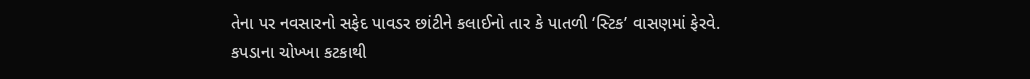તેના પર નવસારનો સફેદ પાવડર છાંટીને કલાઈનો તાર કે પાતળી ‘સ્ટિક’ વાસણમાં ફેરવે. કપડાના ચોખ્ખા કટકાથી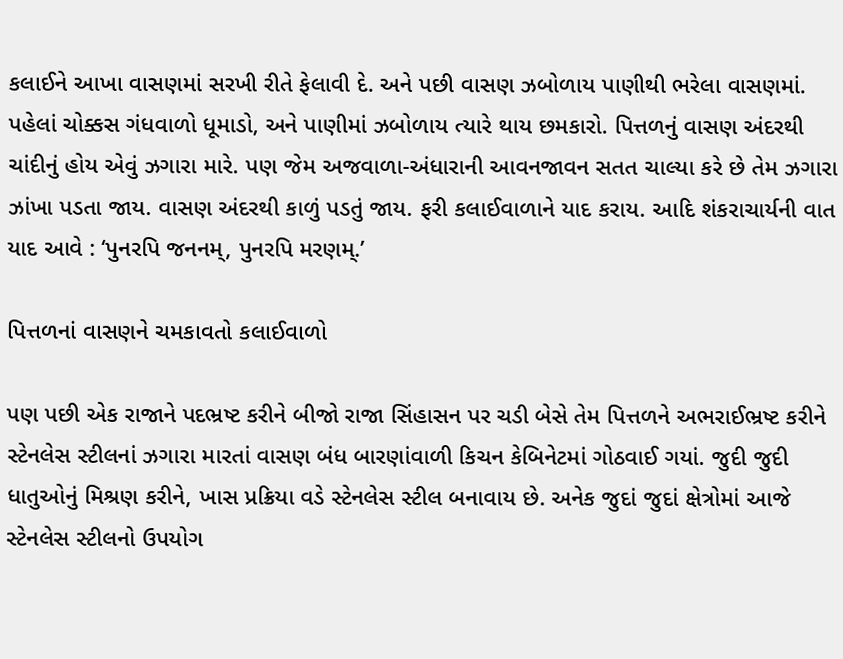કલાઈને આખા વાસણમાં સરખી રીતે ફેલાવી દે. અને પછી વાસણ ઝબોળાય પાણીથી ભરેલા વાસણમાં. પહેલાં ચોક્કસ ગંધવાળો ધૂમાડો, અને પાણીમાં ઝબોળાય ત્યારે થાય છમકારો. પિત્તળનું વાસણ અંદરથી ચાંદીનું હોય એવું ઝગારા મારે. પણ જેમ અજવાળા-અંધારાની આવનજાવન સતત ચાલ્યા કરે છે તેમ ઝગારા ઝાંખા પડતા જાય. વાસણ અંદરથી કાળું પડતું જાય. ફરી કલાઈવાળાને યાદ કરાય. આદિ શંકરાચાર્યની વાત યાદ આવે : ‘પુનરપિ જનનમ્, પુનરપિ મરણમ્.’

પિત્તળનાં વાસણને ચમકાવતો કલાઈવાળો

પણ પછી એક રાજાને પદભ્રષ્ટ કરીને બીજો રાજા સિંહાસન પર ચડી બેસે તેમ પિત્તળને અભરાઈભ્રષ્ટ કરીને સ્ટેનલેસ સ્ટીલનાં ઝગારા મારતાં વાસણ બંધ બારણાંવાળી કિચન કેબિનેટમાં ગોઠવાઈ ગયાં. જુદી જુદી ધાતુઓનું મિશ્રણ કરીને, ખાસ પ્રક્રિયા વડે સ્ટેનલેસ સ્ટીલ બનાવાય છે. અનેક જુદાં જુદાં ક્ષેત્રોમાં આજે સ્ટેનલેસ સ્ટીલનો ઉપયોગ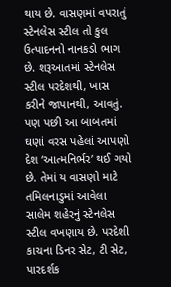થાય છે. વાસણમાં વપરાતું સ્ટેનલેસ સ્ટીલ તો કુલ ઉત્પાદનનો નાનકડો ભાગ છે. શરૂઆતમાં સ્ટેનલેસ સ્ટીલ પરદેશથી, ખાસ કરીને જાપાનથી, આવતું. પણ પછી આ બાબતમાં ઘણાં વરસ પહેલાં આપણો દેશ ‘આત્મનિર્ભર’ થઈ ગયો છે. તેમાં ય વાસણો માટે તમિલનાડુમાં આવેલા સાલેમ શહેરનું સ્ટેનલેસ સ્ટીલ વખણાય છે. પરદેશી કાચના ડિનર સેટ, ટી સેટ, પારદર્શક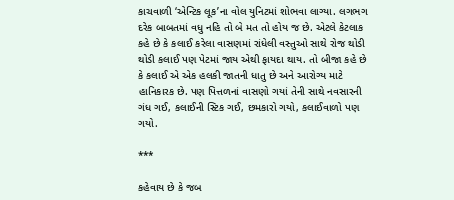કાચવાળી ‘એન્ટિક લૂક’ના વોલ યુનિટમાં શોભવા લાગ્યા. લગભગ દરેક બાબતમાં વધુ નહિ તો બે મત તો હોય જ છે. એટલે કેટલાક કહે છે કે કલાઈ કરેલા વાસણમાં રાંધેલી વસ્તુઓ સાથે રોજ થોડી થોડી કલાઈ પણ પેટમાં જાય એથી ફાયદા થાય. તો બીજા કહે છે કે કલાઈ એ એક હલકી જાતની ધાતુ છે અને આરોગ્ય માટે હાનિકારક છે. પણ પિત્તળનાં વાસણો ગયાં તેની સાથે નવસારની ગંધ ગઈ, કલાઈની સ્ટિક ગઈ, છમકારો ગયો, કલાઈવાળો પણ ગયો.

***

કહેવાય છે કે જબ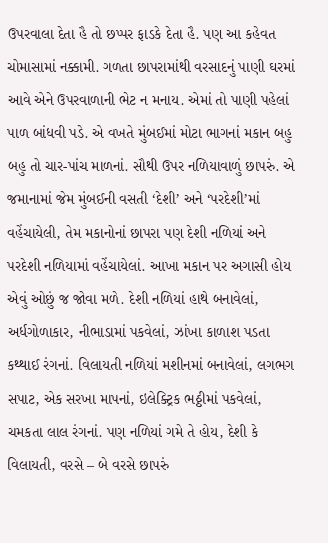ઉપરવાલા દેતા હૈ તો છપ્પર ફાડકે દેતા હૈ. પણ આ કહેવત ચોમાસામાં નક્કામી. ગળતા છાપરામાંથી વરસાદનું પાણી ઘરમાં આવે એને ઉપરવાળાની ભેટ ન મનાય. એમાં તો પાણી પહેલાં પાળ બાંધવી પડે. એ વખતે મુંબઈમાં મોટા ભાગનાં મકાન બહુ બહુ તો ચાર-પાંચ માળનાં. સૌથી ઉપર નળિયાવાળું છાપરું. એ જમાનામાં જેમ મુંબઈની વસતી ‘દેશી’ અને ‘પરદેશી’માં વહેંચાયેલી, તેમ મકાનોનાં છાપરા પણ દેશી નળિયાં અને પરદેશી નળિયામાં વહેંચાયેલાં. આખા મકાન પર અગાસી હોય એવું ઓછું જ જોવા મળે. દેશી નળિયાં હાથે બનાવેલાં, અર્ધગોળાકાર, નીભાડામાં પકવેલાં, ઝાંખા કાળાશ પડતા કથ્થાઈ રંગનાં. વિલાયતી નળિયાં મશીનમાં બનાવેલાં, લગભગ સપાટ, એક સરખા માપનાં, ઇલેક્ટ્રિક ભઠ્ઠીમાં પકવેલાં, ચમકતા લાલ રંગનાં. પણ નળિયાં ગમે તે હોય, દેશી કે વિલાયતી, વરસે – બે વરસે છાપરું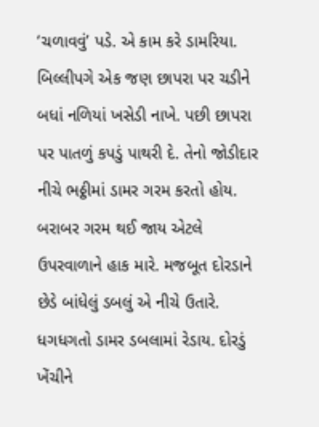‘ચળાવવું’ પડે. એ કામ કરે ડામરિયા. બિલ્લીપગે એક જણ છાપરા પર ચડીને બધાં નળિયાં ખસેડી નાખે. પછી છાપરા પર પાતળું કપડું પાથરી દે. તેનો જોડીદાર નીચે ભઠ્ઠીમાં ડામર ગરમ કરતો હોય. બરાબર ગરમ થઈ જાય એટલે ઉપરવાળાને હાક મારે. મજબૂત દોરડાને છેડે બાંધેલું ડબલું એ નીચે ઉતારે. ધગધગતો ડામર ડબલામાં રેડાય. દોરડું ખેંચીને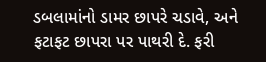ડબલામાંનો ડામર છાપરે ચડાવે, અને ફટાફટ છાપરા પર પાથરી દે. ફરી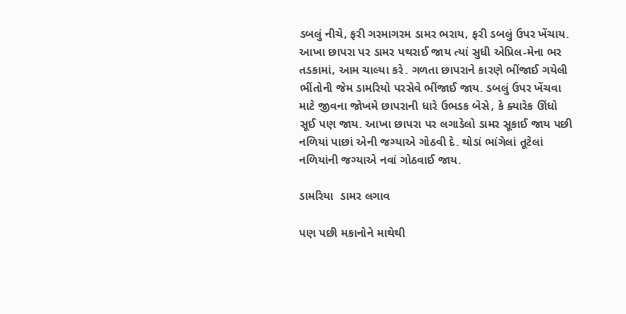ડબલું નીચે, ફરી ગરમાગરમ ડામર ભરાય, ફરી ડબલું ઉપર ખેંચાય. આખા છાપરા પર ડામર પથરાઈ જાય ત્યાં સુધી એપ્રિલ-મેના ભર તડકામાં, આમ ચાલ્યા કરે. ગળતા છાપરાને કારણે ભીંજાઈ ગયેલી ભીંતોની જેમ ડામરિયો પરસેવે ભીંજાઈ જાય. ડબલું ઉપર ખેંચવા માટે જીવના જોખમે છાપરાની ધારે ઉભડક બેસે, કે ક્યારેક ઊંધો સૂઈ પણ જાય. આખા છાપરા પર લગાડેલો ડામર સૂકાઈ જાય પછી નળિયાં પાછાં એની જગ્યાએ ગોઠવી દે. થોડાં ભાંગેલાં તૂટેલાં નળિયાંની જગ્યાએ નવાં ગોઠવાઈ જાય.

ડામરિયા  ડામર લગાવ

પણ પછી મકાનોને માથેથી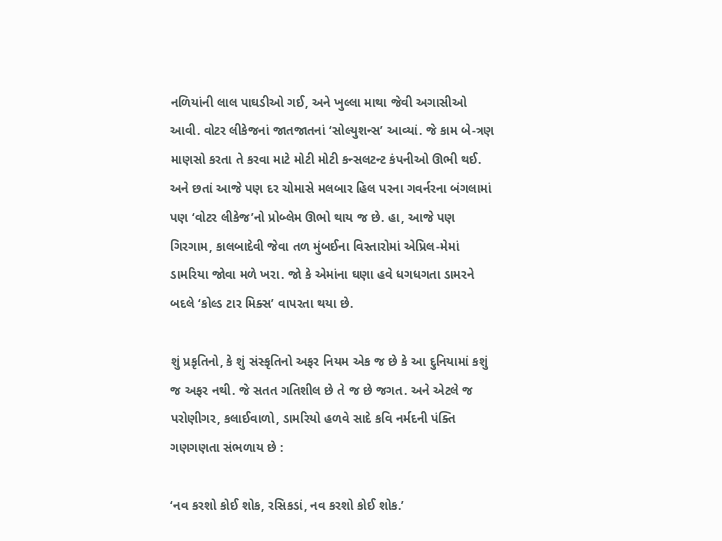નળિયાંની લાલ પાઘડીઓ ગઈ, અને ખુલ્લા માથા જેવી અગાસીઓ આવી. વોટર લીકેજનાં જાતજાતનાં ‘સોલ્યુશન્સ’ આવ્યાં. જે કામ બે-ત્રણ માણસો કરતા તે કરવા માટે મોટી મોટી કન્સલટન્ટ કંપનીઓ ઊભી થઈ. અને છતાં આજે પણ દર ચોમાસે મલબાર હિલ પરના ગવર્નરના બંગલામાં પણ ‘વોટર લીકેજ’નો પ્રોબ્લેમ ઊભો થાય જ છે. હા, આજે પણ ગિરગામ, કાલબાદેવી જેવા તળ મુંબઈના વિસ્તારોમાં એપ્રિલ-મેમાં ડામરિયા જોવા મળે ખરા. જો કે એમાંના ઘણા હવે ધગધગતા ડામરને બદલે ‘કોલ્ડ ટાર મિક્સ’ વાપરતા થયા છે.

શું પ્રકૃતિનો, કે શું સંસ્કૃતિનો અફર નિયમ એક જ છે કે આ દુનિયામાં કશું જ અફર નથી. જે સતત ગતિશીલ છે તે જ છે જગત. અને એટલે જ પરોણીગર, કલાઈવાળો, ડામરિયો હળવે સાદે કવિ નર્મદની પંક્તિ ગણગણતા સંભળાય છે :

‘નવ કરશો કોઈ શોક, રસિકડાં, નવ કરશો કોઈ શોક.’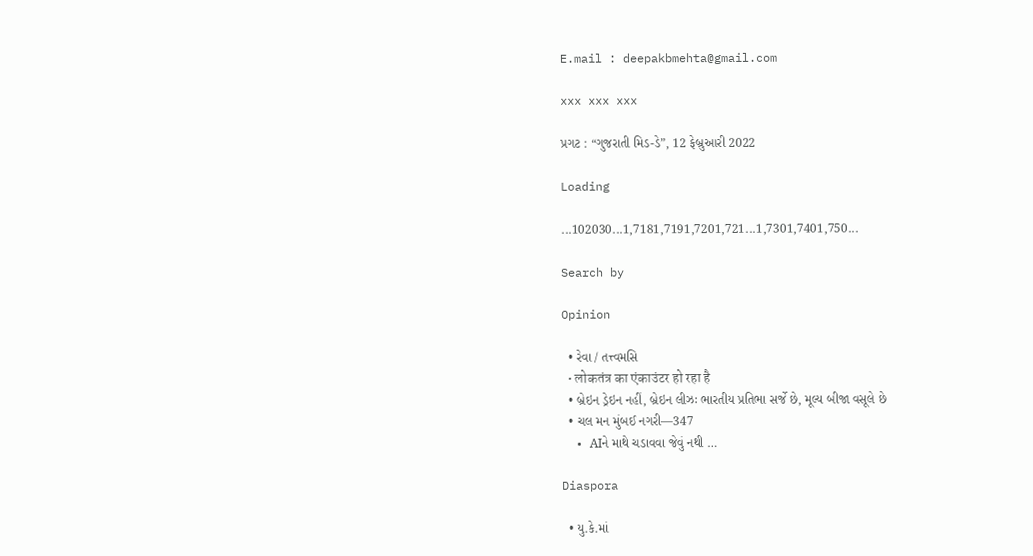E.mail : deepakbmehta@gmail.com

xxx xxx xxx

પ્રગટ : “ગુજરાતી મિડ-ડે”, 12 ફેબ્રુઆરી 2022

Loading

...102030...1,7181,7191,7201,721...1,7301,7401,750...

Search by

Opinion

  • રેવા / તત્ત્વમસિ
  • लोकतंत्र का एंकाउंटर हो रहा है
  • બ્રેઇન ડ્રેઇન નહીં, બ્રેઇન લીઝઃ ભારતીય પ્રતિભા સર્જે છે, મૂલ્ય બીજા વસૂલે છે
  • ચલ મન મુંબઈ નગરી—347
  • AIને માથે ચડાવવા જેવું નથી …

Diaspora

  • યુ.કે.માં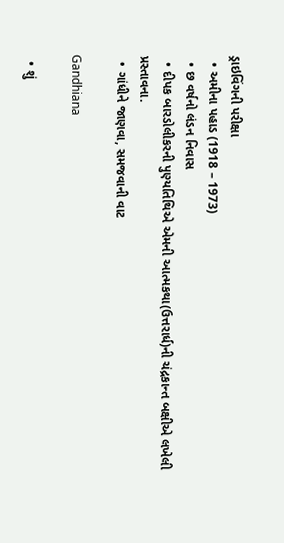ડ્રાઇવિંગની પરીક્ષા
  • અમીના પહાડ (1918 – 1973)
  • છ વર્ષનો લંડન નિવાસ
  • દીપક બારડોલીકરની પુણ્યતિથિએ એમની આત્મકથા(ઉત્તરાર્ધ)ની ચંદ્રકાન્ત બક્ષીએ લખેલી પ્રસ્તાવના.
  • ગાંધીને જાણવા, સમજવાની વાટ

Gandhiana

  • શું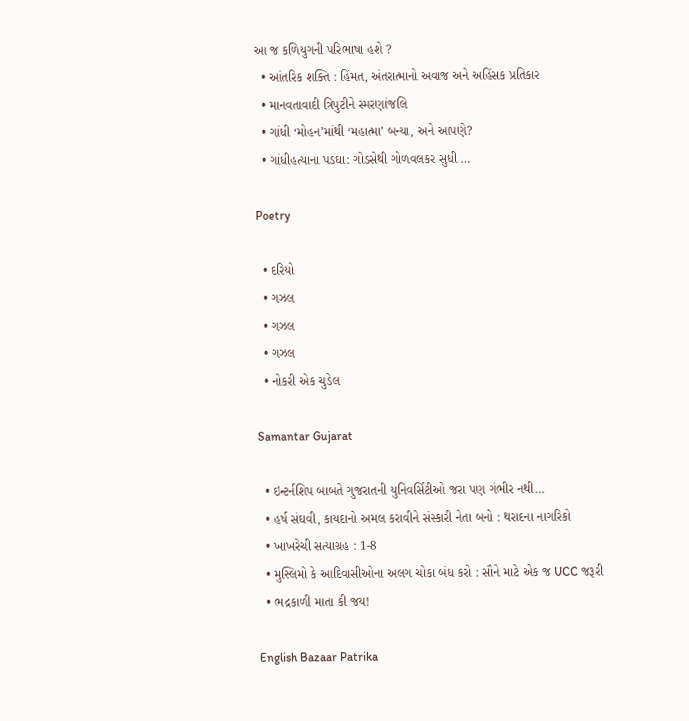આ જ કળિયુગની પરિભાષા હશે ?
  • આંતરિક શક્તિ : હિંમત, અંતરાત્માનો અવાજ અને અહિંસક પ્રતિકાર
  • માનવતાવાદી ત્રિપુટીને સ્મરણાંજલિ
  • ગાંધી ‘મોહન’માંથી ‘મહાત્મા’ બન્યા, અને આપણે?
  • ગાંધીહત્યાના પડઘા: ગોડસેથી ગોળવલકર સુધી …

Poetry

  • દરિયો
  • ગઝલ
  • ગઝલ
  • ગઝલ
  • નોકરી એક ચુડેલ

Samantar Gujarat

  • ઇન્ટર્નશિપ બાબતે ગુજરાતની યુનિવર્સિટીઓ જરા પણ ગંભીર નથી…
  • હર્ષ સંઘવી, કાયદાનો અમલ કરાવીને સંસ્કારી નેતા બનો : થરાદના નાગરિકો
  • ખાખરેચી સત્યાગ્રહ : 1-8
  • મુસ્લિમો કે આદિવાસીઓના અલગ ચોકા બંધ કરો : સૌને માટે એક જ UCC જરૂરી
  • ભદ્રકાળી માતા કી જય!

English Bazaar Patrika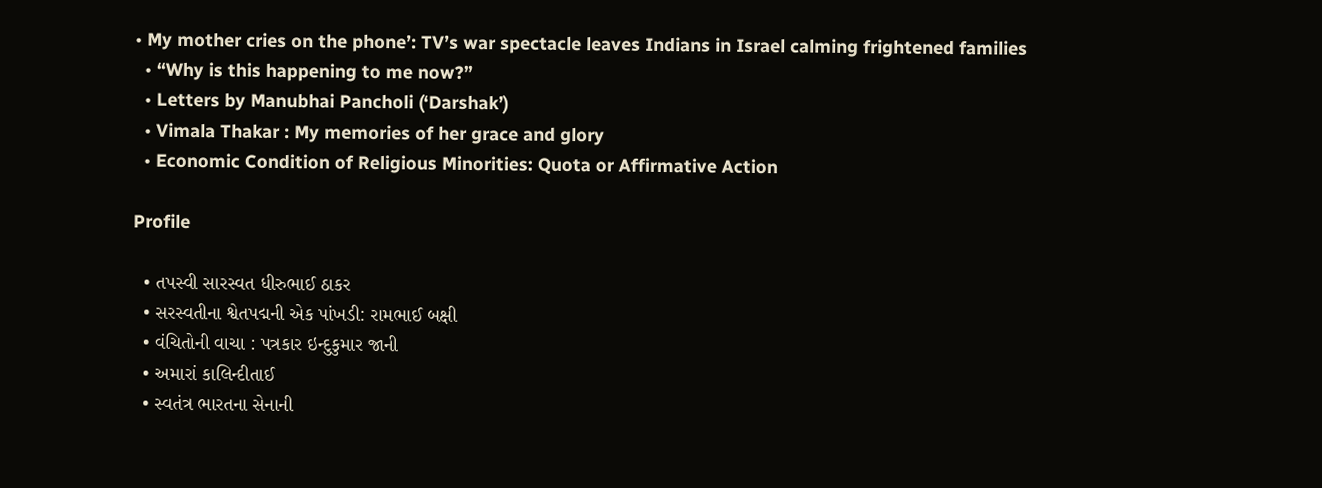• My mother cries on the phone’: TV’s war spectacle leaves Indians in Israel calming frightened families
  • “Why is this happening to me now?”
  • Letters by Manubhai Pancholi (‘Darshak’)
  • Vimala Thakar : My memories of her grace and glory
  • Economic Condition of Religious Minorities: Quota or Affirmative Action

Profile

  • તપસ્વી સારસ્વત ધીરુભાઈ ઠાકર
  • સરસ્વતીના શ્વેતપદ્મની એક પાંખડી: રામભાઈ બક્ષી
  • વંચિતોની વાચા : પત્રકાર ઇન્દુકુમાર જાની
  • અમારાં કાલિન્દીતાઈ
  • સ્વતંત્ર ભારતના સેનાની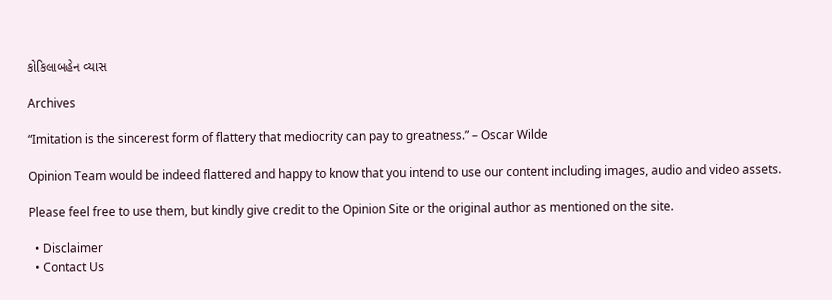કોકિલાબહેન વ્યાસ

Archives

“Imitation is the sincerest form of flattery that mediocrity can pay to greatness.” – Oscar Wilde

Opinion Team would be indeed flattered and happy to know that you intend to use our content including images, audio and video assets.

Please feel free to use them, but kindly give credit to the Opinion Site or the original author as mentioned on the site.

  • Disclaimer
  • Contact Us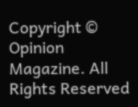Copyright © Opinion Magazine. All Rights Reserved